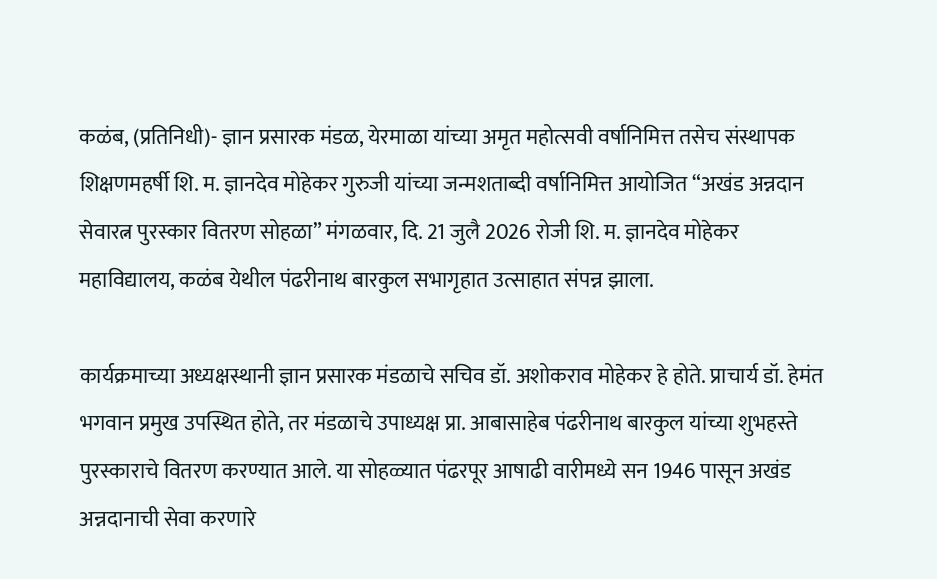कळंब, (प्रतिनिधी)- ज्ञान प्रसारक मंडळ, येरमाळा यांच्या अमृत महोत्सवी वर्षानिमित्त तसेच संस्थापक शिक्षणमहर्षी शि. म. ज्ञानदेव मोहेकर गुरुजी यांच्या जन्मशताब्दी वर्षानिमित्त आयोजित “अखंड अन्नदान सेवारत्न पुरस्कार वितरण सोहळा” मंगळवार, दि. 21 जुलै 2026 रोजी शि. म. ज्ञानदेव मोहेकर महाविद्यालय, कळंब येथील पंढरीनाथ बारकुल सभागृहात उत्साहात संपन्न झाला.

कार्यक्रमाच्या अध्यक्षस्थानी ज्ञान प्रसारक मंडळाचे सचिव डॉ. अशोकराव मोहेकर हे होते. प्राचार्य डॉ. हेमंत भगवान प्रमुख उपस्थित होते, तर मंडळाचे उपाध्यक्ष प्रा. आबासाहेब पंढरीनाथ बारकुल यांच्या शुभहस्ते पुरस्काराचे वितरण करण्यात आले. या सोहळ्यात पंढरपूर आषाढी वारीमध्ये सन 1946 पासून अखंड अन्नदानाची सेवा करणारे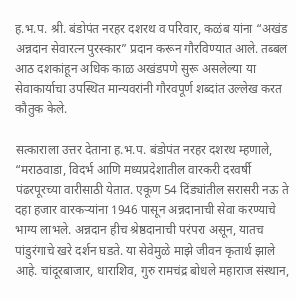ह.भ.प. श्री. बंडोपंत नरहर दशरथ व परिवार, कळंब यांना “अखंड अन्नदान सेवारत्न पुरस्कार” प्रदान करून गौरविण्यात आले. तब्बल आठ दशकांहून अधिक काळ अखंडपणे सुरू असलेल्या या सेवाकार्याचा उपस्थित मान्यवरांनी गौरवपूर्ण शब्दांत उल्लेख करत कौतुक केले.

सत्काराला उत्तर देताना ह.भ.प. बंडोपंत नरहर दशरथ म्हणाले, “मराठवाडा, विदर्भ आणि मध्यप्रदेशातील वारकरी दरवर्षी पंढरपूरच्या वारीसाठी येतात. एकूण 54 दिंड्यांतील सरासरी नऊ ते दहा हजार वारकऱ्यांना 1946 पासून अन्नदानाची सेवा करण्याचे भाग्य लाभले. अन्नदान हीच श्रेष्ठदानाची परंपरा असून, यातच पांडुरंगाचे खरे दर्शन घडते. या सेवेमुळे माझे जीवन कृतार्थ झाले आहे. चांदूरबाजार, धाराशिव, गुरु रामचंद्र बोधले महाराज संस्थान,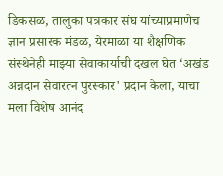डिकसळ, तालुका पत्रकार संघ यांच्याप्रमाणेच ज्ञान प्रसारक मंडळ, येरमाळा या शैक्षणिक संस्थेनेही माझ्या सेवाकार्याची दखल घेत ‌‘अखंड अन्नदान सेवारत्न पुरस्कार' प्रदान केला, याचा मला विशेष आनंद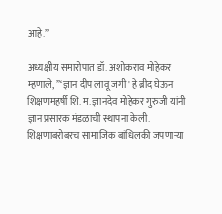आहे.”

अध्यक्षीय समारोपात डॉ. अशोकराव मोहेकर म्हणाले, ”‘ज्ञान दीप लावू जगी' हे ब्रीद घेऊन शिक्षणमहर्षी शि. म. ज्ञानदेव मोहेकर गुरुजी यांनी ज्ञान प्रसारक मंडळाची स्थापना केली. शिक्षणाबरोबरच सामाजिक बांधिलकी जपणाऱ्या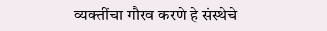व्यक्तींचा गौरव करणे हे संस्थेचे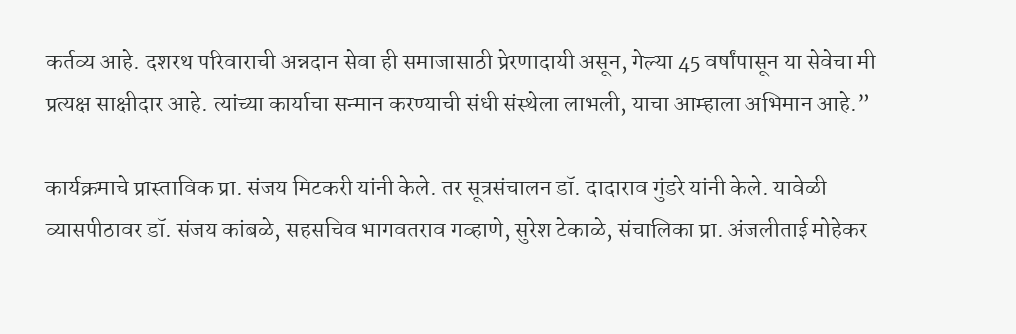कर्तव्य आहे. दशरथ परिवाराची अन्नदान सेवा ही समाजासाठी प्रेरणादायी असून, गेल्या 45 वर्षांपासून या सेवेचा मी प्रत्यक्ष साक्षीदार आहे. त्यांच्या कार्याचा सन्मान करण्याची संधी संस्थेला लाभली, याचा आम्हाला अभिमान आहे.”

कार्यक्रमाचे प्रास्ताविक प्रा. संजय मिटकरी यांनी केले. तर सूत्रसंचालन डॉ. दादाराव गुंडरे यांनी केले. यावेळी व्यासपीठावर डॉ. संजय कांबळे, सहसचिव भागवतराव गव्हाणे, सुरेश टेकाळे, संचालिका प्रा. अंजलीताई मोहेकर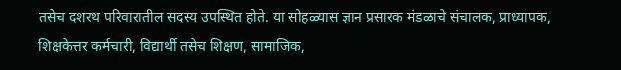तसेच दशरथ परिवारातील सदस्य उपस्थित होते. या सोहळ्यास ज्ञान प्रसारक मंडळाचे संचालक, प्राध्यापक, शिक्षकेत्तर कर्मचारी, विद्यार्थी तसेच शिक्षण, सामाजिक,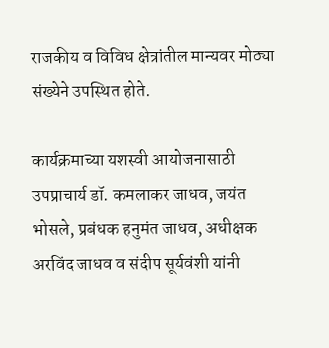राजकीय व विविध क्षेत्रांतील मान्यवर मोठ्या संख्येने उपस्थित होते.

कार्यक्रमाच्या यशस्वी आयोजनासाठी उपप्राचार्य डॉ. कमलाकर जाधव, जयंत भोसले, प्रबंधक हनुमंत जाधव, अधीक्षक अरविंद जाधव व संदीप सूर्यवंशी यांनी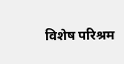विशेष परिश्रम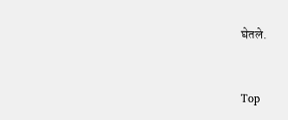घेतले.



Top